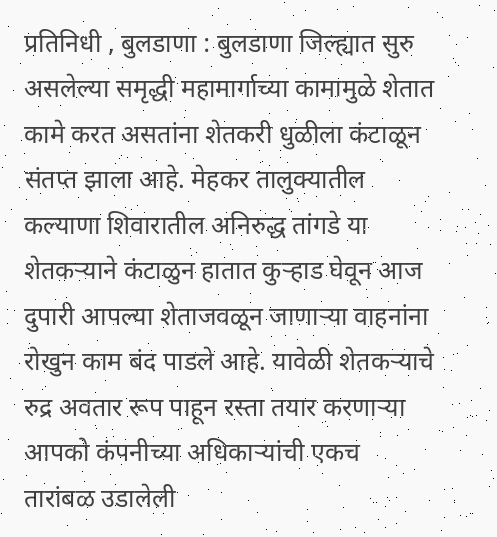प्रतिनिधी , बुलडाणा : बुलडाणा जिल्ह्यात सुरु असलेल्या समृद्धी महामार्गाच्या कामामुळे शेतात कामे करत असतांना शेतकरी धुळीला कंटाळून संतप्त झाला आहे. मेहकर तालुक्यातील कल्याणा शिवारातील अनिरुद्ध तांगडे या शेतकऱ्याने कंटाळुन हातात कुऱ्हाड घेवून आज दुपारी आपल्या शेताजवळून जाणाऱ्या वाहनांना रोखुन काम बंद पाडले आहे. यावेळी शेतकऱ्याचे रुद्र अवतार रूप पाहून रस्ता तयार करणाऱ्या आपको कंपनीच्या अधिकाऱ्यांची एकच तारांबळ उडालेली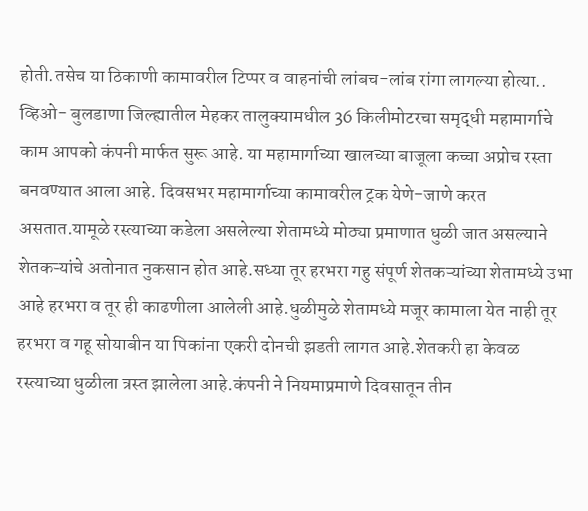होती.तसेच या ठिकाणी कामावरील टिप्पर व वाहनांची लांबच-लांब रांगा लागल्या होत्या..
व्हिओ- बुलडाणा जिल्ह्यातील मेहकर तालुक्यामधील 36 किलीमोटरचा समृद्धी महामार्गाचे काम आपको कंपनी मार्फत सुरू आहे. या महामार्गाच्या खालच्या बाजूला कच्चा अप्रोच रस्ता बनवण्यात आला आहे. दिवसभर महामार्गाच्या कामावरील ट्रक येणे-जाणे करत असतात.यामूळे रस्त्याच्या कडेला असलेल्या शेतामध्ये मोठ्या प्रमाणात धुळी जात असल्याने शेतकऱ्यांचे अतोनात नुकसान होत आहे.सध्या तूर हरभरा गहु संपूर्ण शेतकऱ्यांच्या शेतामध्ये उभा आहे हरभरा व तूर ही काढणीला आलेली आहे.धुळीमुळे शेतामध्ये मजूर कामाला येत नाही तूर हरभरा व गहू सोयाबीन या पिकांना एकरी दोनची झडती लागत आहे.शेतकरी हा केवळ रस्त्याच्या धुळीला त्रस्त झालेला आहे.कंपनी ने नियमाप्रमाणे दिवसातून तीन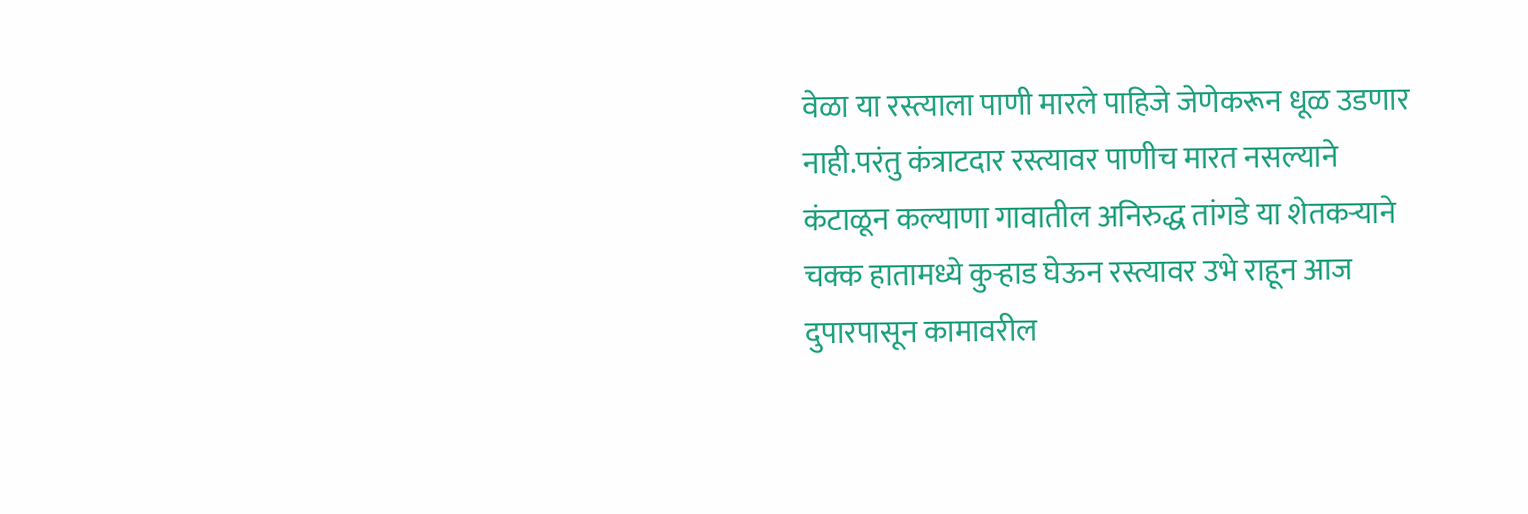वेळा या रस्त्याला पाणी मारले पाहिजे जेणेकरून धूळ उडणार नाही.परंतु कंत्राटदार रस्त्यावर पाणीच मारत नसल्याने कंटाळून कल्याणा गावातील अनिरुद्ध तांगडे या शेतकऱ्याने चक्क हातामध्ये कुऱ्हाड घेऊन रस्त्यावर उभे राहून आज दुपारपासून कामावरील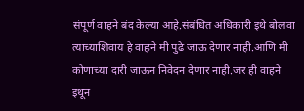संपूर्ण वाहने बंद केल्या आहे.संबंधित अधिकारी इथे बोलवा त्याच्याशिवाय हे वाहने मी पुढे जाऊ देणार नाही.आणि मी कोणाच्या दारी जाऊन निवेदन देणार नाही.जर ही वाहने इथून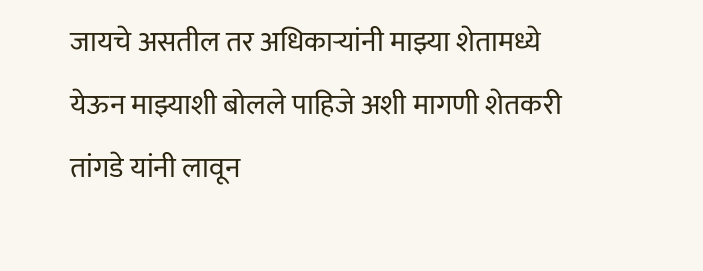जायचे असतील तर अधिकाऱ्यांनी माझ्या शेतामध्ये येऊन माझ्याशी बोलले पाहिजे अशी मागणी शेतकरी तांगडे यांनी लावून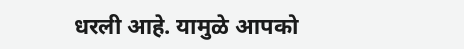धरली आहे. यामुळे आपको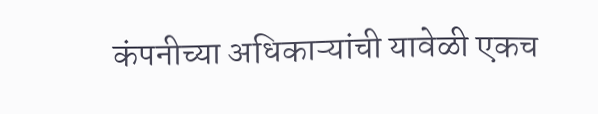कंपनीच्या अधिकाऱ्यांची यावेळी एकच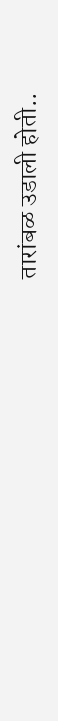तारांबळ उडाली होती..